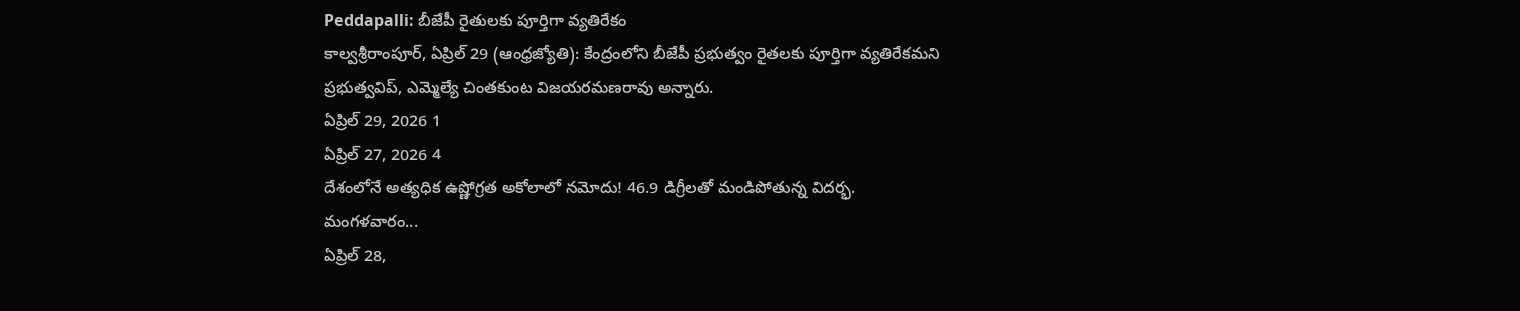Peddapalli: బీజేపీ రైతులకు పూర్తిగా వ్యతిరేకం
కాల్వశ్రీరాంపూర్, ఏప్రిల్ 29 (ఆంధ్రజ్యోతి): కేంద్రంలోని బీజేపీ ప్రభుత్వం రైతలకు పూర్తిగా వ్యతిరేకమని ప్రభుత్వవిప్, ఎమ్మెల్యే చింతకుంట విజయరమణరావు అన్నారు.
ఏప్రిల్ 29, 2026 1
ఏప్రిల్ 27, 2026 4
దేశంలోనే అత్యధిక ఉష్ణోగ్రత అకోలాలో నమోదు! 46.9 డిగ్రీలతో మండిపోతున్న విదర్భ. మంగళవారం...
ఏప్రిల్ 28,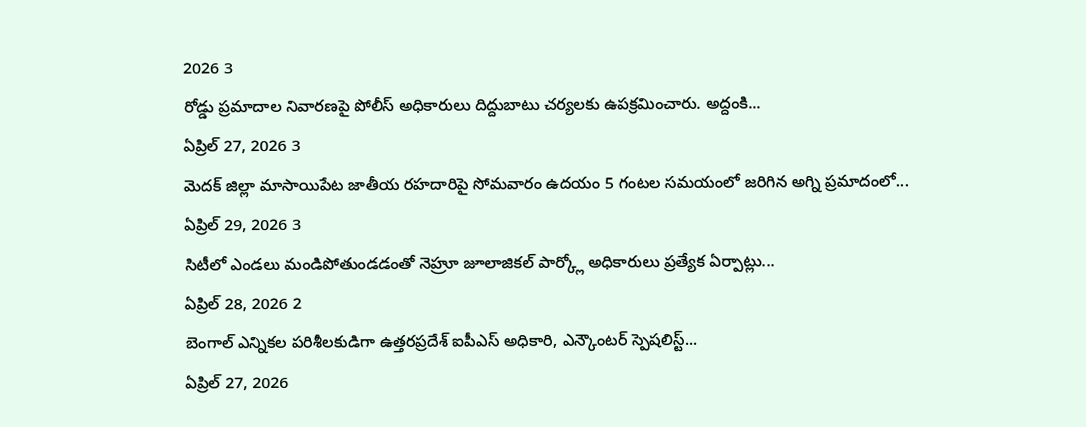2026 3
రోడ్డు ప్రమాదాల నివారణపై పోలీస్ అధికారులు దిద్దుబాటు చర్యలకు ఉపక్రమించారు. అద్దంకి...
ఏప్రిల్ 27, 2026 3
మెదక్ జిల్లా మాసాయిపేట జాతీయ రహదారిపై సోమవారం ఉదయం 5 గంటల సమయంలో జరిగిన అగ్ని ప్రమాదంలో...
ఏప్రిల్ 29, 2026 3
సిటీలో ఎండలు మండిపోతుండడంతో నెహ్రూ జూలాజికల్ పార్క్లో అధికారులు ప్రత్యేక ఏర్పాట్లు...
ఏప్రిల్ 28, 2026 2
బెంగాల్ ఎన్నికల పరిశీలకుడిగా ఉత్తరప్రదేశ్ ఐపీఎస్ అధికారి, ఎన్కౌంటర్ స్పెషలిస్ట్...
ఏప్రిల్ 27, 2026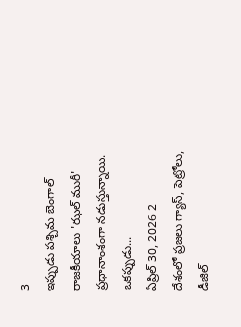3
ఇప్పుడు పశ్చిమ బెంగాల్ రాజకీయాలు 'ఝల్ మురీ' ప్రధానాంశంగా నడుస్తున్నాయి. ఒకప్పుడు...
ఏప్రిల్ 30, 2026 2
దేశంలో ప్రజలు గ్యాస్, పెట్రోలు, డీజిల్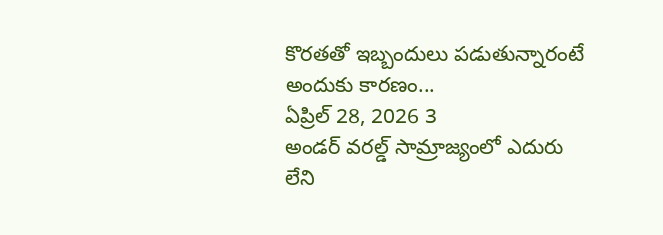కొరతతో ఇబ్బందులు పడుతున్నారంటే అందుకు కారణం...
ఏప్రిల్ 28, 2026 3
అండర్ వరల్డ్ సామ్రాజ్యంలో ఎదురు లేని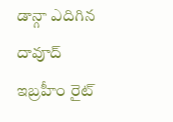డాన్గా ఎదిగిన దావూద్ ఇబ్రహీం రైట్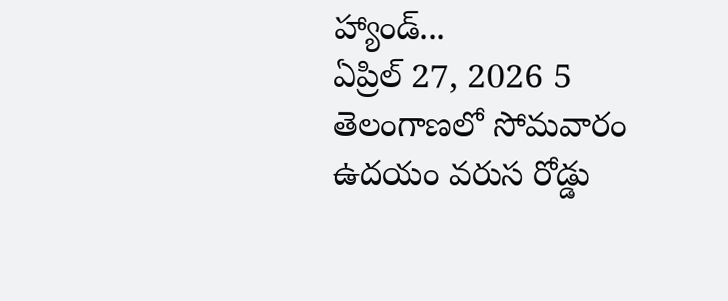హ్యాండ్...
ఏప్రిల్ 27, 2026 5
తెలంగాణలో సోమవారం ఉదయం వరుస రోడ్డు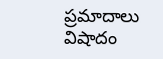ప్రమాదాలు విషాదం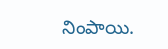నింపాయి.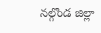నల్గొండ జిల్లా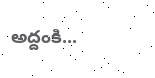అద్దంకి...